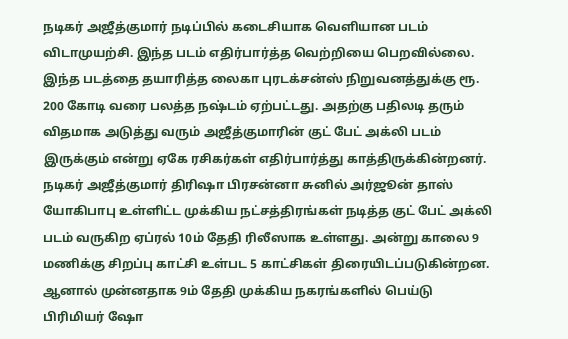நடிகர் அஜீத்குமார் நடிப்பில் கடைசியாக வெளியான படம் விடாமுயற்சி. இந்த படம் எதிர்பார்த்த வெற்றியை பெறவில்லை. இந்த படத்தை தயாரித்த லைகா புரடக்சன்ஸ் நிறுவனத்துக்கு ரூ. 200 கோடி வரை பலத்த நஷ்டம் ஏற்பட்டது. அதற்கு பதிலடி தரும் விதமாக அடுத்து வரும் அஜீத்குமாரின் குட் பேட் அக்லி படம் இருக்கும் என்று ஏகே ரசிகர்கள் எதிர்பார்த்து காத்திருக்கின்றனர்.
நடிகர் அஜீத்குமார் திரிஷா பிரசன்னா சுனில் அர்ஜூன் தாஸ் யோகிபாபு உள்ளிட்ட முக்கிய நட்சத்திரங்கள் நடித்த குட் பேட் அக்லி படம் வருகிற ஏப்ரல் 10ம் தேதி ரிலீஸாக உள்ளது. அன்று காலை 9 மணிக்கு சிறப்பு காட்சி உள்பட 5 காட்சிகள் திரையிடப்படுகின்றன. ஆனால் முன்னதாக 9ம் தேதி முக்கிய நகரங்களில் பெய்டு பிரிமியர் ஷோ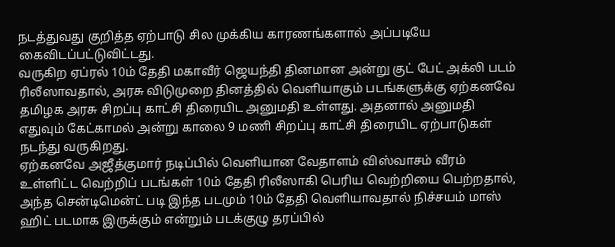நடத்துவது குறித்த ஏற்பாடு சில முக்கிய காரணங்களால் அப்படியே கைவிடப்பட்டுவிட்டது.
வருகிற ஏப்ரல் 10ம் தேதி மகாவீர் ஜெயந்தி தினமான அன்று குட் பேட் அக்லி படம் ரிலீஸாவதால், அரசு விடுமுறை தினத்தில் வெளியாகும் படங்களுக்கு ஏற்கனவே தமிழக அரசு சிறப்பு காட்சி திரையிட அனுமதி உள்ளது. அதனால் அனுமதி எதுவும் கேட்காமல் அன்று காலை 9 மணி சிறப்பு காட்சி திரையிட ஏற்பாடுகள் நடந்து வருகிறது.
ஏற்கனவே அஜீத்குமார் நடிப்பில் வெளியான வேதாளம் விஸ்வாசம் வீரம் உள்ளிட்ட வெற்றிப் படங்கள் 10ம் தேதி ரிலீஸாகி பெரிய வெற்றியை பெற்றதால், அந்த சென்டிமென்ட் படி இந்த படமும் 10ம் தேதி வெளியாவதால் நிச்சயம் மாஸ் ஹிட் படமாக இருக்கும் என்றும் படக்குழு தரப்பில்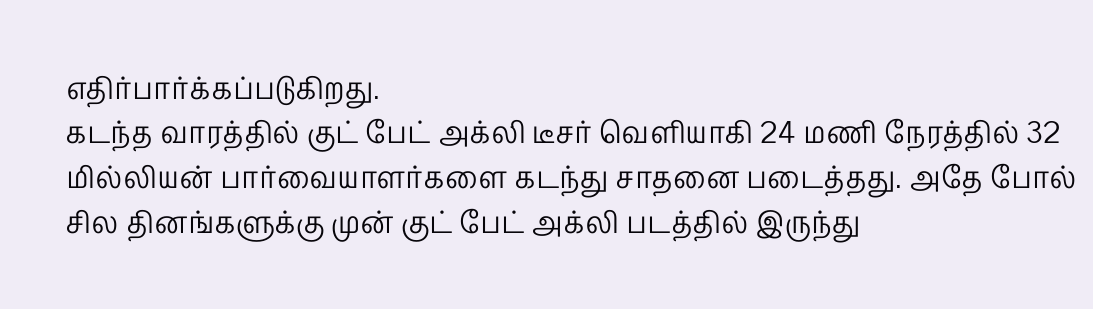எதிர்பார்க்கப்படுகிறது.
கடந்த வாரத்தில் குட் பேட் அக்லி டீசர் வெளியாகி 24 மணி நேரத்தில் 32 மில்லியன் பார்வையாளர்களை கடந்து சாதனை படைத்தது. அதே போல் சில தினங்களுக்கு முன் குட் பேட் அக்லி படத்தில் இருந்து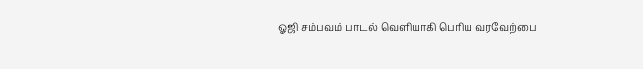ஓஜி சம்பவம் பாடல் வெளியாகி பெரிய வரவேற்பை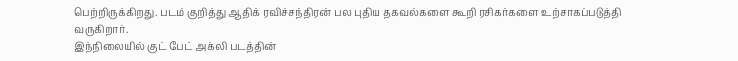பெற்றிருக்கிறது. படம் குறித்து ஆதிக் ரவிச்சந்திரன் பல புதிய தகவல்களை கூறி ரசிகர்களை உற்சாகப்படுத்தி வருகிறார்.
இந்நிலையில் குட் பேட் அக்லி படத்தின்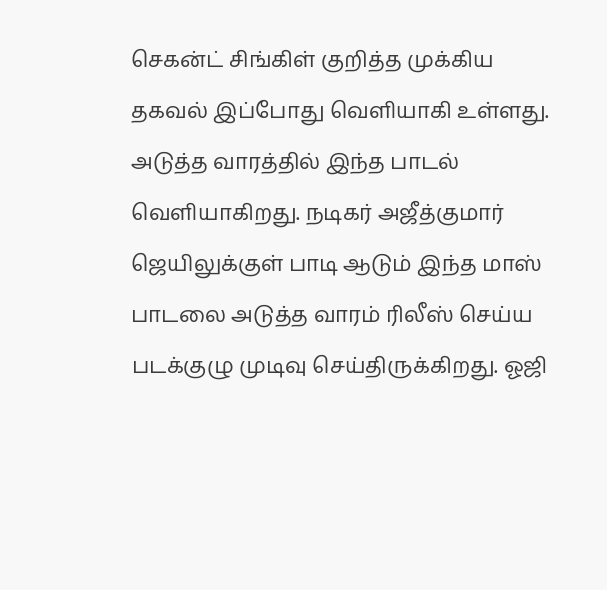செகன்ட் சிங்கிள் குறித்த முக்கிய தகவல் இப்போது வெளியாகி உள்ளது. அடுத்த வாரத்தில் இந்த பாடல் வெளியாகிறது. நடிகர் அஜீத்குமார் ஜெயிலுக்குள் பாடி ஆடும் இந்த மாஸ் பாடலை அடுத்த வாரம் ரிலீஸ் செய்ய படக்குழு முடிவு செய்திருக்கிறது. ஓஜி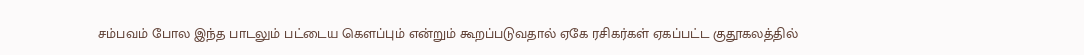சம்பவம் போல இந்த பாடலும் பட்டைய கௌப்பும் என்றும் கூறப்படுவதால் ஏகே ரசிகர்கள் ஏகப்பட்ட குதூகலத்தில்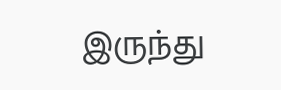இருந்து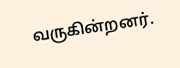வருகின்றனர்.